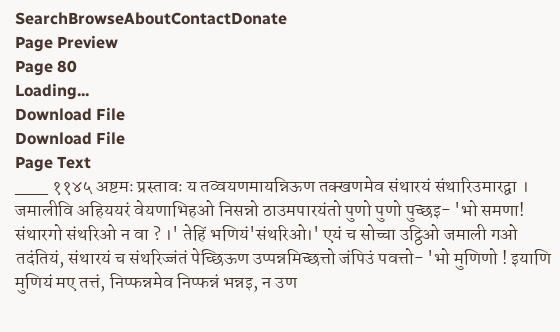SearchBrowseAboutContactDonate
Page Preview
Page 80
Loading...
Download File
Download File
Page Text
___ ११४५ अष्टमः प्रस्तावः य तव्वयणमायन्निऊण तक्खणमेव संथारयं संथारिउमारद्वा । जमालीवि अहिययरं वेयणाभिहओ निसन्नो ठाउमपारयंतो पुणो पुणो पुच्छइ- 'भो समणा! संथारगो संथरिओ न वा ? ।' तेहिं भणियं'संथरिओ।' एयं च सोच्चा उट्ठिओ जमाली गओ तदंतियं, संथारयं च संथरिज्जंतं पेच्छिऊण उप्पन्नमिच्छत्तो जंपिउं पवत्तो- 'भो मुणिणो ! इयाणि मुणियं मए तत्तं, निप्फन्नमेव निप्फन्नं भन्नइ, न उण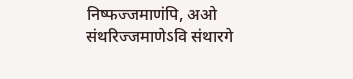निष्फज्जमाणंपि, अओ संथरिज्जमाणेऽवि संथारगे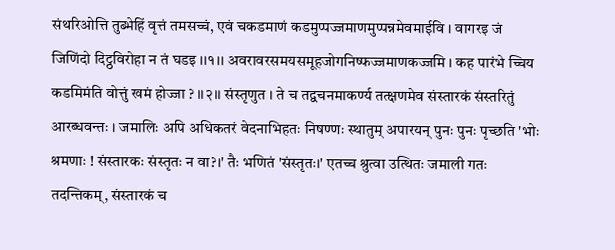संथरिओत्ति तुब्भेहिं वृत्तं तमसच्चं, एवं चकडमाणं कडमुप्पज्जमाणमुप्पन्नमेवमाईवि । वागरइ जं जिणिंदो दिट्ठविरोहा न तं घडइ ।।१।। अवरावरसमयसमूहजोगनिष्फज्जमाणकज्जमि । कह पारंभे च्चिय कडमिमंति वोत्तुं खमं होज्जा ? ।।२।। संस्तृणुत । ते च तद्वचनमाकर्ण्य तत्क्षणमेव संस्तारकं संस्तरितुं आरब्धवन्तः । जमालिः अपि अधिकतरं वेदनाभिहतः निषण्णः स्थातुम् अपारयन् पुनः पुनः पृच्छति 'भोः श्रमणाः ! संस्तारकः संस्तृतः न वा?।' तैः भणितं 'संस्तृतः।' एतच्च श्रुत्वा उत्थितः जमाली गतः तदन्तिकम्, संस्तारकं च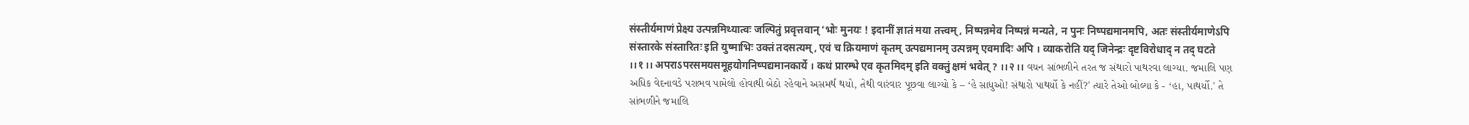संस्तीर्यमाणं प्रेक्ष्य उत्पन्नमिथ्यात्वः जल्पितुं प्रवृत्तवान् ‘भोः मुनयः ! इदानीं ज्ञातं मया तत्त्वम्, निष्पन्नमेव निष्पन्नं मन्यते, न पुनः निष्पद्यमानमपि, अतः संस्तीर्यमाणेऽपि संस्तारके संस्तारितः इति युष्माभिः उक्तं तदसत्यम्, एवं च क्रियमाणं कृतम् उत्पद्यमानम् उत्पन्नम् एवमादिः अपि । व्याकरोति यद् जिनेन्द्रः दृष्टविरोधाद् न तद् घटते ।।१।। अपराऽपरसमयसमूहयोगनिष्पद्यमानकार्ये । कथं प्रारम्भे एव कृतमिदम् इति वक्तुं क्षमं भवेत् ? ।।२।। વચન સાંભળીને તરત જ સંથારો પાથરવા લાગ્યા. જમાલિ પણ અધિક વેદનાવડે પરાભવ પામેલો હોવાથી બેઠો રહેવાને અસમર્થ થયો, તેથી વારંવાર પૂછવા લાગ્યો કે – ‘હે સાધુઓ! સંથારો પાથર્યો કે નહીં?' ત્યારે તેઓ બોલ્યા કે - ‘હા, પાથર્યો.' તે સાંભળીને જમાલિ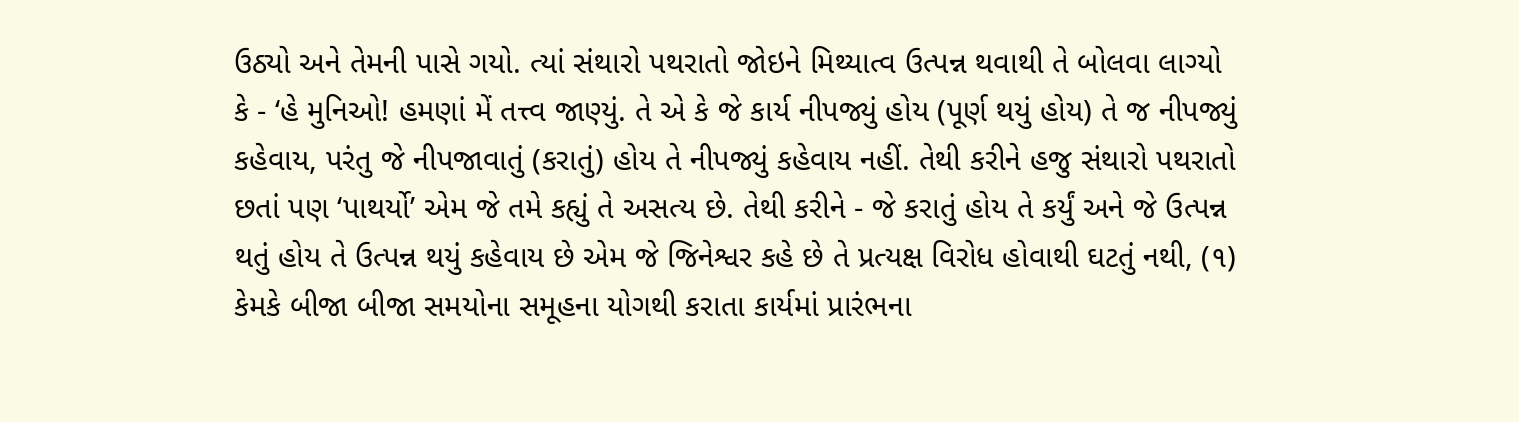ઉઠ્યો અને તેમની પાસે ગયો. ત્યાં સંથારો પથરાતો જોઇને મિથ્યાત્વ ઉત્પન્ન થવાથી તે બોલવા લાગ્યો કે - ‘હે મુનિઓ! હમણાં મેં તત્ત્વ જાણ્યું. તે એ કે જે કાર્ય નીપજ્યું હોય (પૂર્ણ થયું હોય) તે જ નીપજ્યું કહેવાય, પરંતુ જે નીપજાવાતું (કરાતું) હોય તે નીપજ્યું કહેવાય નહીં. તેથી કરીને હજુ સંથારો પથરાતો છતાં પણ ‘પાથર્યો’ એમ જે તમે કહ્યું તે અસત્ય છે. તેથી કરીને - જે કરાતું હોય તે કર્યું અને જે ઉત્પન્ન થતું હોય તે ઉત્પન્ન થયું કહેવાય છે એમ જે જિનેશ્વર કહે છે તે પ્રત્યક્ષ વિરોધ હોવાથી ઘટતું નથી, (૧) કેમકે બીજા બીજા સમયોના સમૂહના યોગથી કરાતા કાર્યમાં પ્રારંભના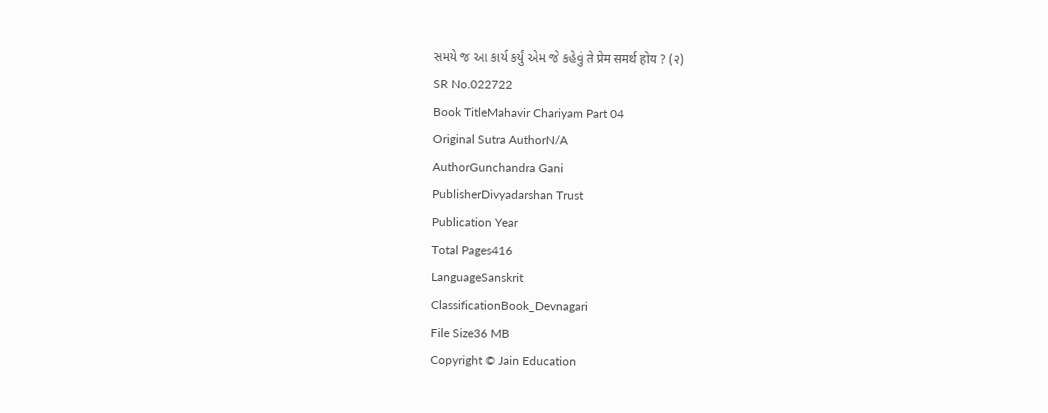સમયે જ આ કાર્ય કર્યું એમ જે કહેવું ते प्रेम समर्थ होय ? (२)
SR No.022722
Book TitleMahavir Chariyam Part 04
Original Sutra AuthorN/A
AuthorGunchandra Gani
PublisherDivyadarshan Trust
Publication Year
Total Pages416
LanguageSanskrit
ClassificationBook_Devnagari
File Size36 MB
Copyright © Jain Education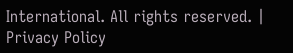International. All rights reserved. | Privacy Policy